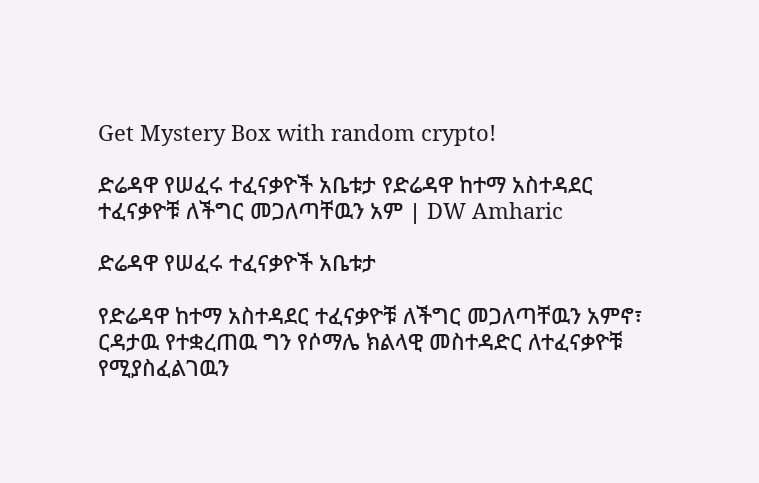Get Mystery Box with random crypto!

ድሬዳዋ የሠፈሩ ተፈናቃዮች አቤቱታ የድሬዳዋ ከተማ አስተዳደር ተፈናቃዮቹ ለችግር መጋለጣቸዉን አም | DW Amharic

ድሬዳዋ የሠፈሩ ተፈናቃዮች አቤቱታ

የድሬዳዋ ከተማ አስተዳደር ተፈናቃዮቹ ለችግር መጋለጣቸዉን አምኖ፣ ርዳታዉ የተቋረጠዉ ግን የሶማሌ ክልላዊ መስተዳድር ለተፈናቃዮቹ የሚያስፈልገዉን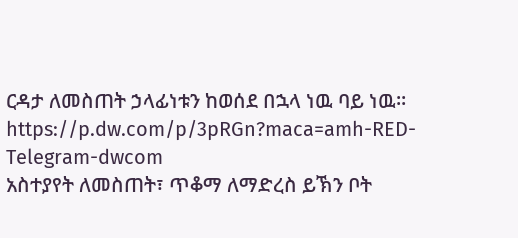ርዳታ ለመስጠት ኃላፊነቱን ከወሰደ በኋላ ነዉ ባይ ነዉ።
https://p.dw.com/p/3pRGn?maca=amh-RED-Telegram-dwcom
አስተያየት ለመስጠት፣ ጥቆማ ለማድረስ ይኽን ቦት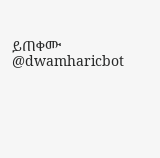ይጠቀሙ @dwamharicbot